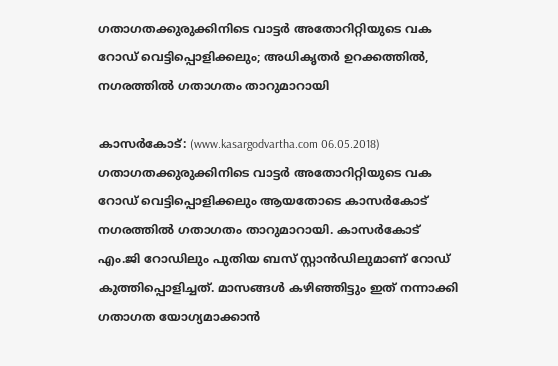ഗതാഗതക്കുരുക്കിനിടെ വാട്ടര്‍ അതോറിറ്റിയുടെ വക റോഡ് വെട്ടിപ്പൊളിക്കലും; അധികൃതര്‍ ഉറക്കത്തില്‍, നഗരത്തില്‍ ഗതാഗതം താറുമാറായി

കാസര്‍കോട്: (www.kasargodvartha.com 06.05.2018) ഗതാഗതക്കുരുക്കിനിടെ വാട്ടര്‍ അതോറിറ്റിയുടെ വക റോഡ് വെട്ടിപ്പൊളിക്കലും ആയതോടെ കാസര്‍കോട് നഗരത്തില്‍ ഗതാഗതം താറുമാറായി. കാസര്‍കോട് എം.ജി റോഡിലും പുതിയ ബസ് സ്റ്റാന്‍ഡിലുമാണ് റോഡ് കുത്തിപ്പൊളിച്ചത്. മാസങ്ങള്‍ കഴിഞ്ഞിട്ടും ഇത് നന്നാക്കി ഗതാഗത യോഗ്യമാക്കാന്‍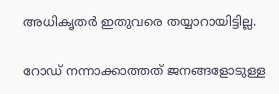അധികൃതര്‍ ഇതുവരെ തയ്യാറായിട്ടില്ല.

റോഡ് നന്നാക്കാത്തത് ജനങ്ങളോടുള്ള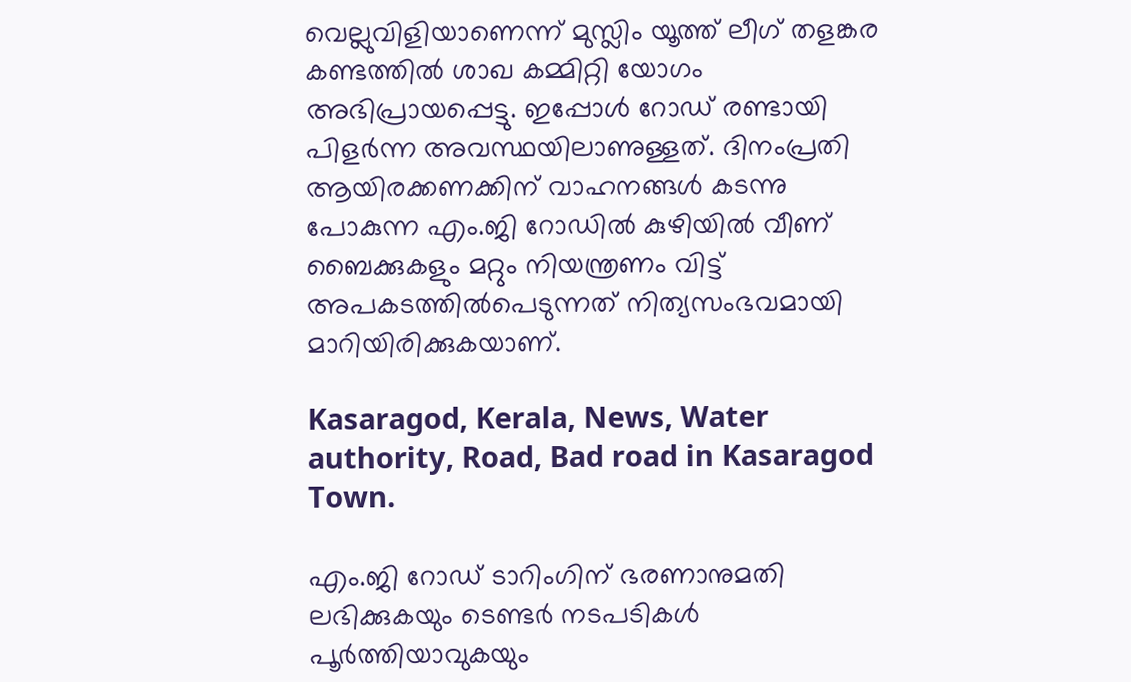വെല്ലുവിളിയാണെന്ന് മുസ്ലിം യൂത്ത് ലീഗ് തളങ്കര കണ്ടത്തില്‍ ശാഖ കമ്മിറ്റി യോഗം അഭിപ്രായപ്പെട്ടു. ഇപ്പോള്‍ റോഡ് രണ്ടായി പിളര്‍ന്ന അവസ്ഥയിലാണുള്ളത്. ദിനംപ്രതി ആയിരക്കണക്കിന് വാഹനങ്ങള്‍ കടന്നു പോകുന്ന എം.ജി റോഡില്‍ കുഴിയില്‍ വീണ് ബൈക്കുകളും മറ്റും നിയന്ത്രണം വിട്ട് അപകടത്തില്‍പെടുന്നത് നിത്യസംഭവമായി മാറിയിരിക്കുകയാണ്.

Kasaragod, Kerala, News, Water authority, Road, Bad road in Kasaragod Town.

എം.ജി റോഡ് ടാറിംഗിന് ഭരണാനുമതി ലഭിക്കുകയും ടെണ്ടര്‍ നടപടികള്‍ പൂര്‍ത്തിയാവുകയും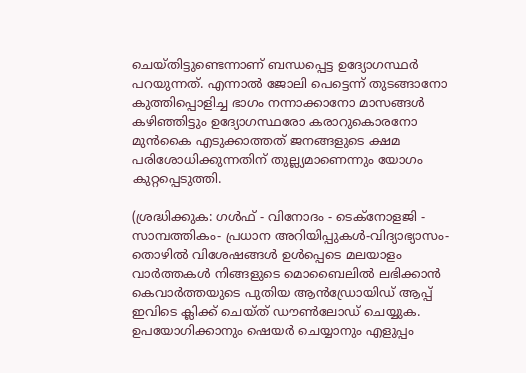ചെയ്തിട്ടുണ്ടെന്നാണ് ബന്ധപ്പെട്ട ഉദ്യോഗസ്ഥര്‍ പറയുന്നത്. എന്നാല്‍ ജോലി പെട്ടെന്ന് തുടങ്ങാനോ കുത്തിപ്പൊളിച്ച ഭാഗം നന്നാക്കാനോ മാസങ്ങള്‍ കഴിഞ്ഞിട്ടും ഉദ്യോഗസ്ഥരോ കരാറുകൊരനോ മുന്‍കൈ എടുക്കാത്തത് ജനങ്ങളുടെ ക്ഷമ പരിശോധിക്കുന്നതിന് തുല്ല്യമാണെന്നും യോഗം കുറ്റപ്പെടുത്തി.

(ശ്രദ്ധിക്കുക: ഗൾഫ് - വിനോദം - ടെക്നോളജി - സാമ്പത്തികം- പ്രധാന അറിയിപ്പുകൾ-വിദ്യാഭ്യാസം-തൊഴിൽ വിശേഷങ്ങൾ ഉൾപ്പെടെ മലയാളം വാർത്തകൾ നിങ്ങളുടെ മൊബൈലിൽ ലഭിക്കാൻ കെവാർത്തയുടെ പുതിയ ആൻഡ്രോയിഡ് ആപ്പ് ഇവിടെ ക്ലിക്ക് ചെയ്ത് ഡൗൺലോഡ് ചെയ്യുക. ഉപയോഗിക്കാനും ഷെയർ ചെയ്യാനും എളുപ്പം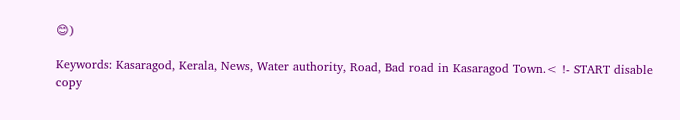😊)

Keywords: Kasaragod, Kerala, News, Water authority, Road, Bad road in Kasaragod Town.< !- START disable copy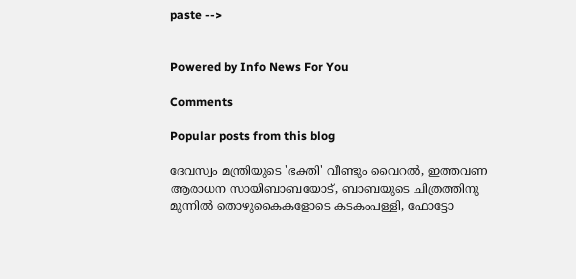paste -->


Powered by Info News For You

Comments

Popular posts from this blog

ദേവസ്വം മന്ത്രിയുടെ 'ഭക്തി' വീണ്ടും വൈറല്‍, ഇത്തവണ ആരാധന സായിബാബയോട്, ബാബയുടെ ചിത്രത്തിനു മുന്നില്‍ തൊഴുകൈകളോടെ കടകംപള്ളി, ഫോട്ടോ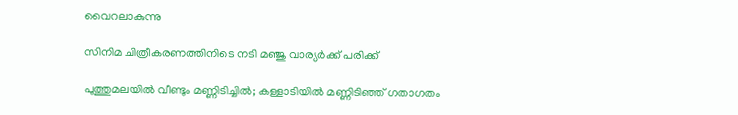വൈറലാകുന്നു

സിനിമ ചിത്രീകരണത്തിനിടെ നടി മഞ്ജു വാര്യര്‍ക്ക് പരിക്ക്

പുത്തുമലയില്‍ വീണ്ടും മണ്ണിടിച്ചില്‍; കള്ളാടിയില്‍ മണ്ണിടിഞ്ഞ് ഗതാഗതം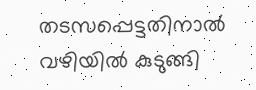തടസപ്പെട്ടതിനാല്‍ വഴിയില്‍ കുടുങ്ങി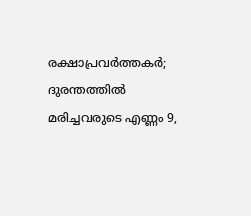രക്ഷാപ്രവര്‍ത്തകര്‍; ദുരന്തത്തില്‍ മരിച്ചവരുടെ എണ്ണം 9,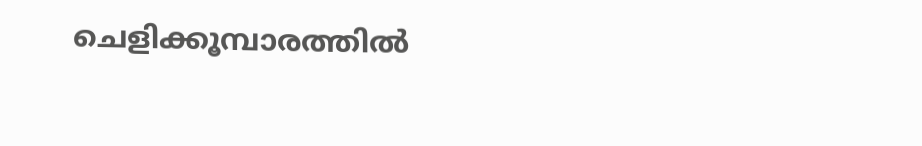ചെളിക്കൂമ്പാരത്തില്‍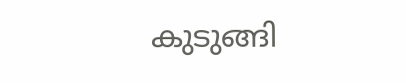കുടുങ്ങി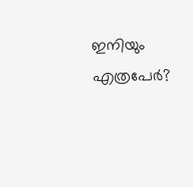ഇനിയും എത്രപേര്‍?